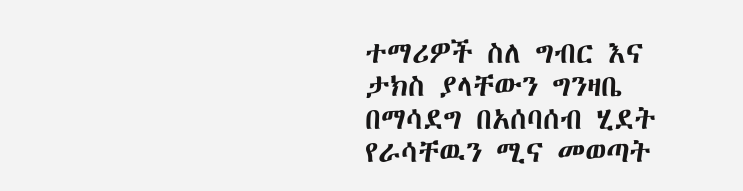ተማሪዎች ስለ ግብር እና ታክስ ያላቸውን ግንዛቤ በማሳደግ በአሰባሰብ ሂደት የራሳቸዉን ሚና መወጣት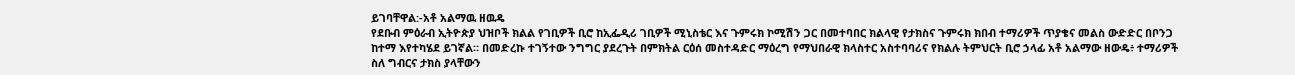ይገባቸዋል:-አቶ አልማዉ ዘዉዴ
የደቡብ ምዕራብ ኢትዮጵያ ህዝቦች ክልል የገቢዎች ቢሮ ከኢፌዲሪ ገቢዎች ሚኒስቴር እና ጉምሩክ ኮሚሽን ጋር በመተባበር ክልላዊ የታክስና ጉምሩክ ክበብ ተማሪዎች ጥያቄና መልስ ውድድር በቦንጋ ከተማ እየተካሄደ ይገኛል። በመድረኩ ተገኝተው ንግግር ያደረጉት በምክትል ርዕሰ መስተዳድር ማዕረግ የማህበራዊ ክላስተር አስተባባሪና የክልሉ ትምህርት ቢሮ ኃላፊ አቶ አልማው ዘውዴ፥ ተማሪዎች ስለ ግብርና ታክስ ያላቸውን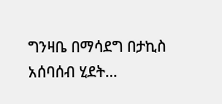ግንዛቤ በማሳደግ በታኪስ አሰባሰብ ሂደት…